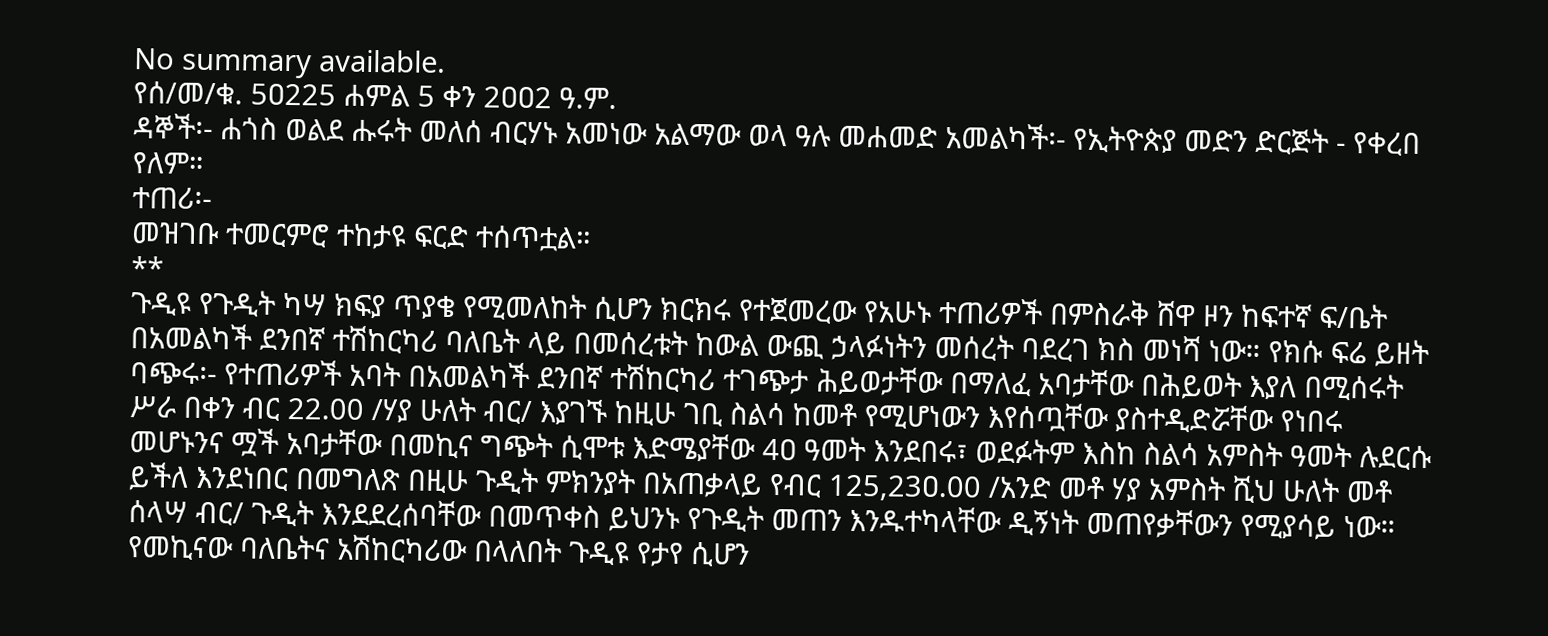No summary available.
የሰ/መ/ቁ. 5ዐ225 ሐምል 5 ቀን 2ዐዐ2 ዓ.ም.
ዳኞች፡- ሐጎስ ወልደ ሑሩት መለሰ ብርሃኑ አመነው አልማው ወላ ዓሉ መሐመድ አመልካች፡- የኢትዮጵያ መድን ድርጅት - የቀረበ የለም።
ተጠሪ፡-
መዝገቡ ተመርምሮ ተከታዩ ፍርድ ተሰጥቷል።
**
ጉዲዩ የጉዲት ካሣ ክፍያ ጥያቄ የሚመለከት ሲሆን ክርክሩ የተጀመረው የአሁኑ ተጠሪዎች በምስራቅ ሸዋ ዞን ከፍተኛ ፍ/ቤት በአመልካች ደንበኛ ተሽከርካሪ ባለቤት ላይ በመሰረቱት ከውል ውጪ ኃላፉነትን መሰረት ባደረገ ክስ መነሻ ነው። የክሱ ፍሬ ይዘት ባጭሩ፡- የተጠሪዎች አባት በአመልካች ደንበኛ ተሽከርካሪ ተገጭታ ሕይወታቸው በማለፈ አባታቸው በሕይወት እያለ በሚሰሩት ሥራ በቀን ብር 22.00 /ሃያ ሁለት ብር/ እያገኙ ከዚሁ ገቢ ስልሳ ከመቶ የሚሆነውን እየሰጧቸው ያስተዲድሯቸው የነበሩ መሆኑንና ሟች አባታቸው በመኪና ግጭት ሲሞቱ እድሜያቸው 4ዐ ዓመት እንደበሩ፣ ወደፉትም እስከ ስልሳ አምስት ዓመት ሉደርሱ ይችለ እንደነበር በመግለጽ በዚሁ ጉዲት ምክንያት በአጠቃላይ የብር 125,23ዐ.00 /አንድ መቶ ሃያ አምስት ሺህ ሁለት መቶ ሰላሣ ብር/ ጉዲት እንደደረሰባቸው በመጥቀስ ይህንኑ የጉዲት መጠን እንዱተካላቸው ዲኝነት መጠየቃቸውን የሚያሳይ ነው። የመኪናው ባለቤትና አሽከርካሪው በላለበት ጉዲዩ የታየ ሲሆን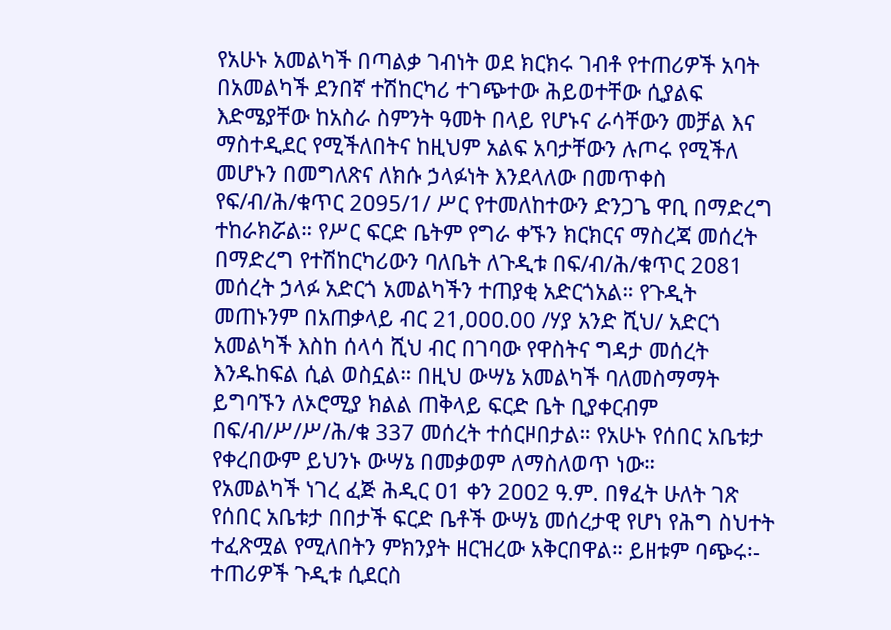የአሁኑ አመልካች በጣልቃ ገብነት ወደ ክርክሩ ገብቶ የተጠሪዎች አባት በአመልካች ደንበኛ ተሽከርካሪ ተገጭተው ሕይወተቸው ሲያልፍ እድሜያቸው ከአስራ ስምንት ዓመት በላይ የሆኑና ራሳቸውን መቻል እና ማስተዲደር የሚችለበትና ከዚህም አልፍ አባታቸውን ሉጦሩ የሚችለ መሆኑን በመግለጽና ለክሱ ኃላፉነት እንደላለው በመጥቀስ የፍ/ብ/ሕ/ቁጥር 2ዐ95/1/ ሥር የተመለከተውን ድንጋጌ ዋቢ በማድረግ ተከራክሯል። የሥር ፍርድ ቤትም የግራ ቀኙን ክርክርና ማስረጃ መሰረት በማድረግ የተሽከርካሪውን ባለቤት ለጉዲቱ በፍ/ብ/ሕ/ቁጥር 2ዐ81 መሰረት ኃላፉ አድርጎ አመልካችን ተጠያቂ አድርጎአል። የጉዲት መጠኑንም በአጠቃላይ ብር 21,ዐዐዐ.00 /ሃያ አንድ ሺህ/ አድርጎ አመልካች እስከ ሰላሳ ሺህ ብር በገባው የዋስትና ግዳታ መሰረት እንዱከፍል ሲል ወስኗል። በዚህ ውሣኔ አመልካች ባለመስማማት ይግባኙን ለኦሮሚያ ክልል ጠቅላይ ፍርድ ቤት ቢያቀርብም በፍ/ብ/ሥ/ሥ/ሕ/ቁ 337 መሰረት ተሰርዞበታል። የአሁኑ የሰበር አቤቱታ የቀረበውም ይህንኑ ውሣኔ በመቃወም ለማስለወጥ ነው።
የአመልካች ነገረ ፈጅ ሕዲር ዐ1 ቀን 2ዐዐ2 ዓ.ም. በፃፈት ሁለት ገጽ የሰበር አቤቱታ በበታች ፍርድ ቤቶች ውሣኔ መሰረታዊ የሆነ የሕግ ስህተት ተፈጽሟል የሚለበትን ምክንያት ዘርዝረው አቅርበዋል። ይዘቱም ባጭሩ፡- ተጠሪዎች ጉዲቱ ሲደርስ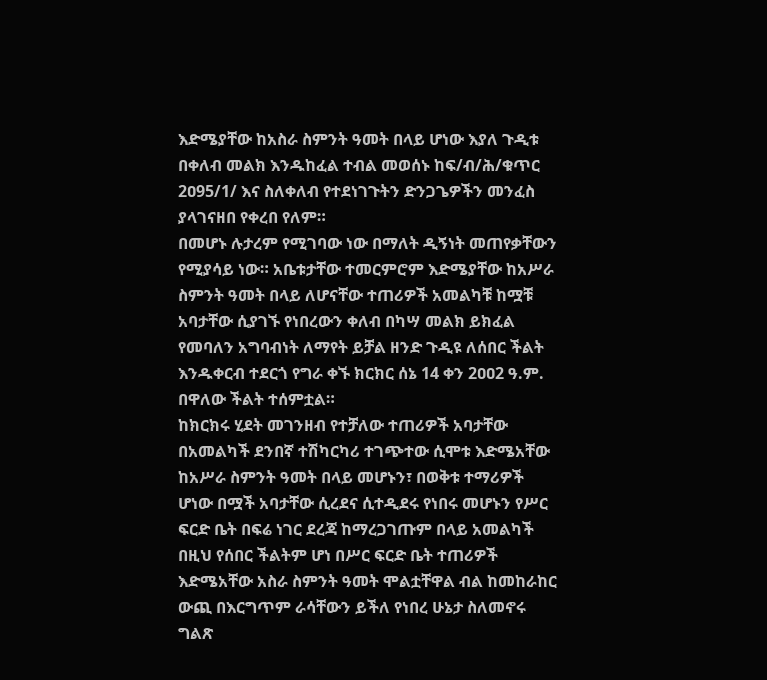እድሜያቸው ከአስራ ስምንት ዓመት በላይ ሆነው እያለ ጉዲቱ በቀለብ መልክ እንዱከፈል ተብል መወሰኑ ከፍ/ብ/ሕ/ቁጥር 2ዐ95/1/ እና ስለቀለብ የተደነገጉትን ድንጋጌዎችን መንፈስ ያላገናዘበ የቀረበ የለም።
በመሆኑ ሉታረም የሚገባው ነው በማለት ዲኝነት መጠየቃቸውን የሚያሳይ ነው። አቤቱታቸው ተመርምሮም እድሜያቸው ከአሥራ ስምንት ዓመት በላይ ለሆናቸው ተጠሪዎች አመልካቹ ከሟቹ አባታቸው ሲያገኙ የነበረውን ቀለብ በካሣ መልክ ይክፈል የመባለን አግባብነት ለማየት ይቻል ዘንድ ጉዲዩ ለሰበር ችልት እንዱቀርብ ተደርጎ የግራ ቀኙ ክርክር ሰኔ 14 ቀን 2ዐዐ2 ዓ.ም. በዋለው ችልት ተሰምቷል።
ከክርክሩ ሂደት መገንዘብ የተቻለው ተጠሪዎች አባታቸው በአመልካች ደንበኛ ተሽካርካሪ ተገጭተው ሲሞቱ እድሜአቸው ከአሥራ ስምንት ዓመት በላይ መሆኑን፣ በወቅቱ ተማሪዎች ሆነው በሟች አባታቸው ሲረደና ሲተዲደሩ የነበሩ መሆኑን የሥር ፍርድ ቤት በፍሬ ነገር ደረጃ ከማረጋገጡም በላይ አመልካች በዚህ የሰበር ችልትም ሆነ በሥር ፍርድ ቤት ተጠሪዎች እድሜአቸው አስራ ስምንት ዓመት ሞልቷቸዋል ብል ከመከራከር ውጪ በእርግጥም ራሳቸውን ይችለ የነበረ ሁኔታ ስለመኖሩ ግልጽ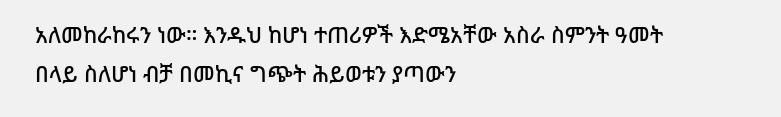አለመከራከሩን ነው። እንዱህ ከሆነ ተጠሪዎች እድሜአቸው አስራ ስምንት ዓመት በላይ ስለሆነ ብቻ በመኪና ግጭት ሕይወቱን ያጣውን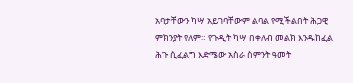አባታቸውን ካሣ አይገባቸውም ልባል የሚችልበት ሕጋዊ ምክንያት የለም። የጉዲት ካሣ በቀለብ መልክ እንዱከፈል ሕጉ ሲፈልግ እድሜው አስራ ስምንት ዓመት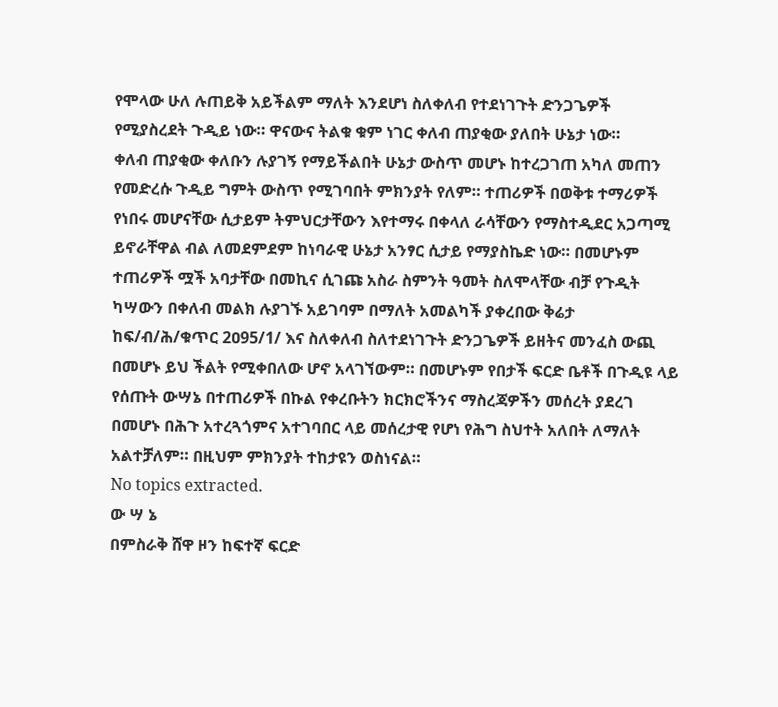የሞላው ሁለ ሉጠይቅ አይችልም ማለት እንደሆነ ስለቀለብ የተደነገጉት ድንጋጌዎች የሚያስረደት ጉዲይ ነው። ዋናውና ትልቁ ቁም ነገር ቀለብ ጠያቂው ያለበት ሁኔታ ነው።
ቀለብ ጠያቂው ቀለቡን ሉያገኝ የማይችልበት ሁኔታ ውስጥ መሆኑ ከተረጋገጠ አካለ መጠን የመድረሱ ጉዲይ ግምት ውስጥ የሚገባበት ምክንያት የለም። ተጠሪዎች በወቅቱ ተማሪዎች የነበሩ መሆናቸው ሲታይም ትምህርታቸውን እየተማሩ በቀላለ ራሳቸውን የማስተዲደር አጋጣሚ ይኖራቸዋል ብል ለመደምደም ከነባራዊ ሁኔታ አንፃር ሲታይ የማያስኬድ ነው። በመሆኑም ተጠሪዎች ሟች አባታቸው በመኪና ሲገጩ አስራ ስምንት ዓመት ስለሞላቸው ብቻ የጉዲት ካሣውን በቀለብ መልክ ሉያገኙ አይገባም በማለት አመልካች ያቀረበው ቅሬታ ከፍ/ብ/ሕ/ቁጥር 2ዐ95/1/ እና ስለቀለብ ስለተደነገጉት ድንጋጌዎች ይዘትና መንፈስ ውጪ በመሆኑ ይህ ችልት የሚቀበለው ሆኖ አላገኘውም። በመሆኑም የበታች ፍርድ ቤቶች በጉዲዩ ላይ የሰጡት ውሣኔ በተጠሪዎች በኩል የቀረቡትን ክርክሮችንና ማስረጃዎችን መሰረት ያደረገ በመሆኑ በሕጉ አተረጓጎምና አተገባበር ላይ መሰረታዊ የሆነ የሕግ ስህተት አለበት ለማለት አልተቻለም። በዚህም ምክንያት ተከታዩን ወስነናል።
No topics extracted.
ው ሣ ኔ
በምስራቅ ሸዋ ዞን ከፍተኛ ፍርድ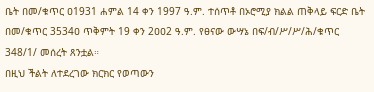ቤት በመ/ቁጥር ዐ1931 ሐምል 14 ቀን 1997 ዓ.ም. ተሰጥቶ በኦሮሚያ ክልል ጠቅላይ ፍርድ ቤት በመ/ቁጥር 3534ዐ ጥቅምት 19 ቀን 2ዐዐ2 ዓ.ም. የፀናው ውሣኔ በፍ/ብ/ሥ/ሥ/ሕ/ቁጥር 348/1/ መሰረት ጸንቷል።
በዚህ ችልት ለተደረገው ክርክር የወጣውን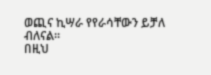ወጪና ኪሣራ የየራሳቸውን ይቻለ ብለናል።
በዚህ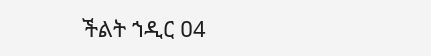ችልት ኀዲር ዐ4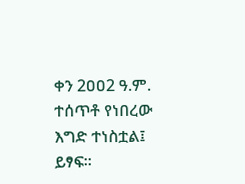ቀን 2ዐዐ2 ዓ.ም. ተሰጥቶ የነበረው እግድ ተነስቷል፤ ይፃፍ።